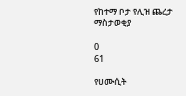የከተማ ቦታ የሊዝ ጨረታ ማስታወቂያ

0
61

የሀሙሲት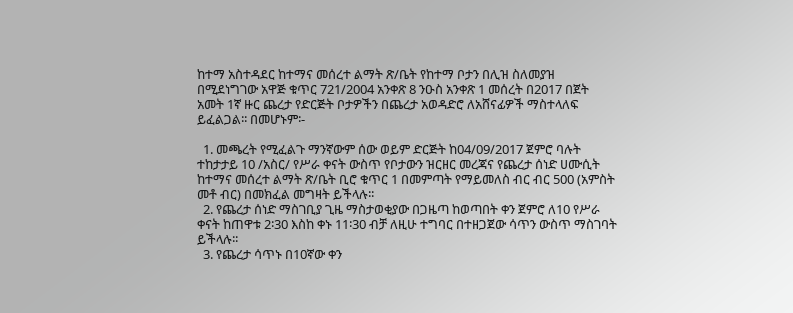ከተማ አስተዳደር ከተማና መሰረተ ልማት ጽ/ቤት የከተማ ቦታን በሊዝ ስለመያዝ በሚደነግገው አዋጅ ቁጥር 721/2004 አንቀጽ 8 ንዑስ አንቀጽ 1 መሰረት በ2017 በጀት አመት 1ኛ ዙር ጨረታ የድርጅት ቦታዎችን በጨረታ አወዳድሮ ለአሸናፊዎች ማስተላለፍ ይፈልጋል፡፡ በመሆኑም፡-

  1. መጫረት የሚፈልጉ ማንኛውም ሰው ወይም ድርጅት ከ04/09/2017 ጀምሮ ባሉት ተከታታይ 10 /አስር/ የሥራ ቀናት ውስጥ የቦታውን ዝርዘር መረጃና የጨረታ ሰነድ ሀሙሲት ከተማና መሰረተ ልማት ጽ/ቤት ቢሮ ቁጥር 1 በመምጣት የማይመለስ ብር ብር 500 (አምስት መቶ ብር) በመክፈል መግዛት ይችላሉ፡፡
  2. የጨረታ ሰነድ ማስገቢያ ጊዜ ማስታወቂያው በጋዜጣ ከወጣበት ቀን ጀምሮ ለ10 የሥራ ቀናት ከጠዋቱ 2፡30 እስከ ቀኑ 11፡30 ብቻ ለዚሁ ተግባር በተዘጋጀው ሳጥን ውስጥ ማስገባት ይችላሉ፡፡
  3. የጨረታ ሳጥኑ በ10ኛው ቀን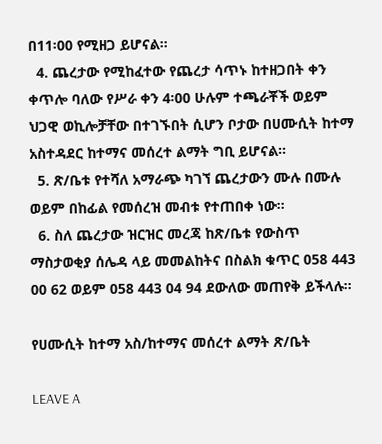በ11፡00 የሚዘጋ ይሆናል፡፡
  4. ጨረታው የሚከፈተው የጨረታ ሳጥኑ ከተዘጋበት ቀን ቀጥሎ ባለው የሥራ ቀን 4፡00 ሁሉም ተጫራቾች ወይም ህጋዊ ወኪሎቻቸው በተገኙበት ሲሆን ቦታው በሀሙሲት ከተማ አስተዳደር ከተማና መሰረተ ልማት ግቢ ይሆናል፡፡
  5. ጽ/ቤቱ የተሻለ አማራጭ ካገኘ ጨረታውን ሙሉ በሙሉ ወይም በከፊል የመሰረዝ መብቱ የተጠበቀ ነው፡፡
  6. ስለ ጨረታው ዝርዝር መረጃ ከጽ/ቤቱ የውስጥ ማስታወቂያ ሰሌዳ ላይ መመልከትና በስልክ ቁጥር 058 443 00 62 ወይም 058 443 04 94 ደውለው መጠየቅ ይችላሉ፡፡

የሀሙሲት ከተማ አስ/ከተማና መሰረተ ልማት ጽ/ቤት

LEAVE A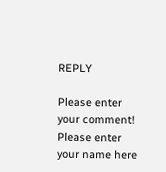REPLY

Please enter your comment!
Please enter your name here